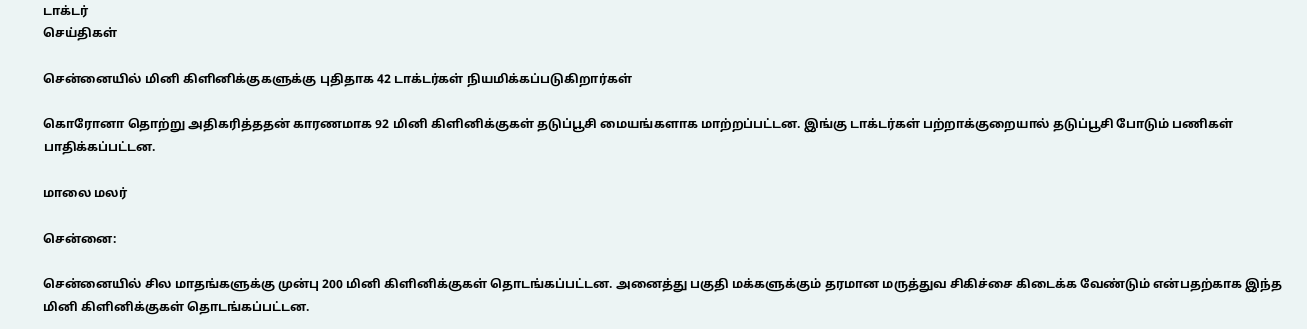டாக்டர்
செய்திகள்

சென்னையில் மினி கிளினிக்குகளுக்கு புதிதாக 42 டாக்டர்கள் நியமிக்கப்படுகிறார்கள்

கொரோனா தொற்று அதிகரித்ததன் காரணமாக 92 மினி கிளினிக்குகள் தடுப்பூசி மையங்களாக மாற்றப்பட்டன. இங்கு டாக்டர்கள் பற்றாக்குறையால் தடுப்பூசி போடும் பணிகள் பாதிக்கப்பட்டன.

மாலை மலர்

சென்னை:

சென்னையில் சில மாதங்களுக்கு முன்பு 200 மினி கிளினிக்குகள் தொடங்கப்பட்டன. அனைத்து பகுதி மக்களுக்கும் தரமான மருத்துவ சிகிச்சை கிடைக்க வேண்டும் என்பதற்காக இந்த மினி கிளினிக்குகள் தொடங்கப்பட்டன.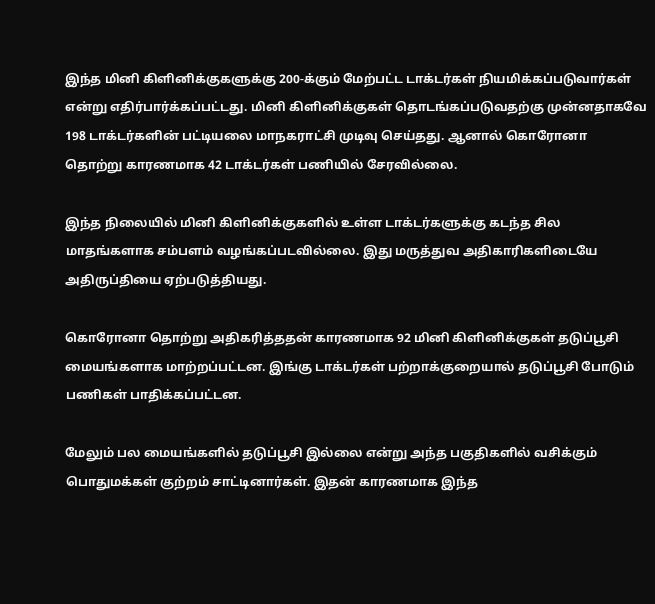இந்த மினி கிளினிக்குகளுக்கு 200-க்கும் மேற்பட்ட டாக்டர்கள் நியமிக்கப்படுவார்கள் என்று எதிர்பார்க்கப்பட்டது. மினி கிளினிக்குகள் தொடங்கப்படுவதற்கு முன்னதாகவே 198 டாக்டர்களின் பட்டியலை மாநகராட்சி முடிவு செய்தது. ஆனால் கொரோனா தொற்று காரணமாக 42 டாக்டர்கள் பணியில் சேரவில்லை.

இந்த நிலையில் மினி கிளினிக்குகளில் உள்ள டாக்டர்களுக்கு கடந்த சில மாதங்களாக சம்பளம் வழங்கப்படவில்லை. இது மருத்துவ அதிகாரிகளிடையே அதிருப்தியை ஏற்படுத்தியது.

கொரோனா தொற்று அதிகரித்ததன் காரணமாக 92 மினி கிளினிக்குகள் தடுப்பூசி மையங்களாக மாற்றப்பட்டன. இங்கு டாக்டர்கள் பற்றாக்குறையால் தடுப்பூசி போடும் பணிகள் பாதிக்கப்பட்டன.

மேலும் பல மையங்களில் தடுப்பூசி இல்லை என்று அந்த பகுதிகளில் வசிக்கும் பொதுமக்கள் குற்றம் சாட்டினார்கள். இதன் காரணமாக இந்த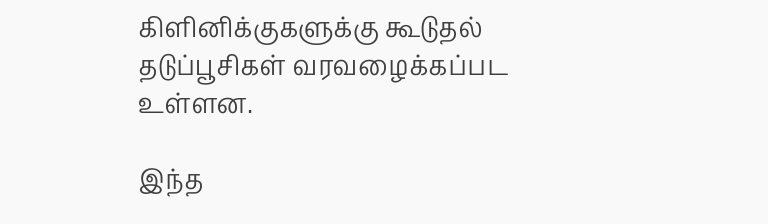கிளினிக்குகளுக்கு கூடுதல் தடுப்பூசிகள் வரவழைக்கப்பட உள்ளன.

இந்த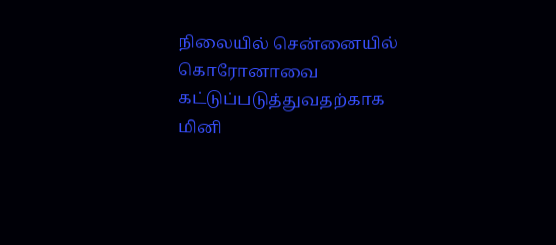நிலையில் சென்னையில் கொரோனாவை கட்டுப்படுத்துவதற்காக மினி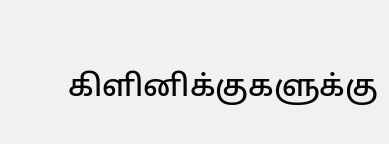கிளினிக்குகளுக்கு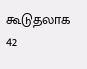கூடுதலாக 42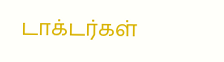டாக்டர்கள்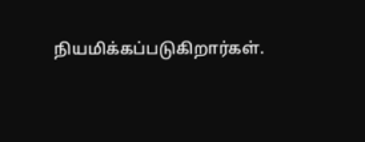நியமிக்கப்படுகிறார்கள்.